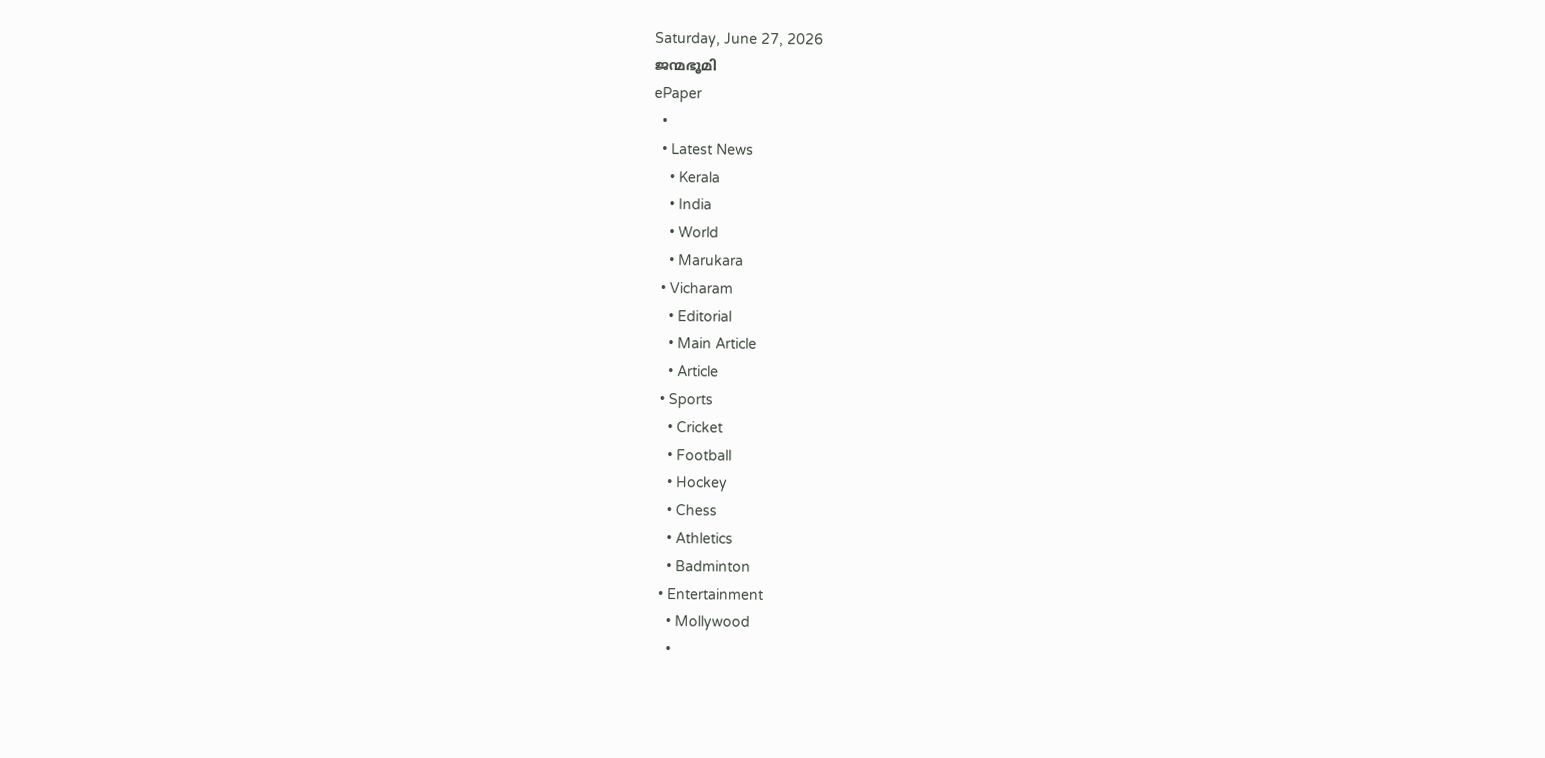Saturday, June 27, 2026
ജന്മഭൂമി
ePaper
  •
  • Latest News
    • Kerala
    • India
    • World
    • Marukara
  • Vicharam
    • Editorial
    • Main Article
    • Article
  • Sports
    • Cricket
    • Football
    • Hockey
    • Chess
    • Athletics
    • Badminton
  • Entertainment
    • Mollywood
    •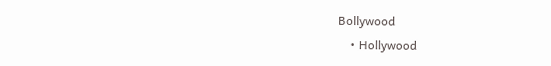Bollywood
    • Hollywood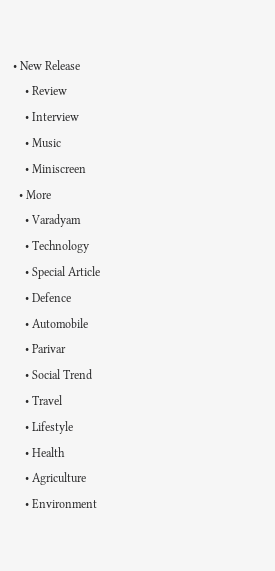• New Release
    • Review
    • Interview
    • Music
    • Miniscreen
  • More
    • Varadyam
    • Technology
    • Special Article
    • Defence
    • Automobile
    • Parivar
    • Social Trend
    • Travel
    • Lifestyle
    • Health
    • Agriculture
    • Environment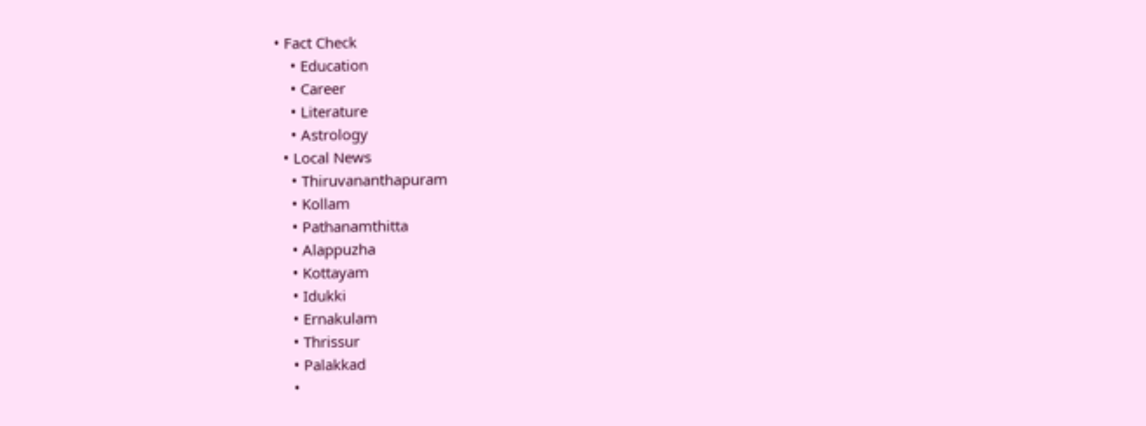• Fact Check
    • Education
    • Career
    • Literature
    • Astrology
  • Local News
    • Thiruvananthapuram
    • Kollam
    • Pathanamthitta
    • Alappuzha
    • Kottayam
    • Idukki
    • Ernakulam
    • Thrissur
    • Palakkad
    •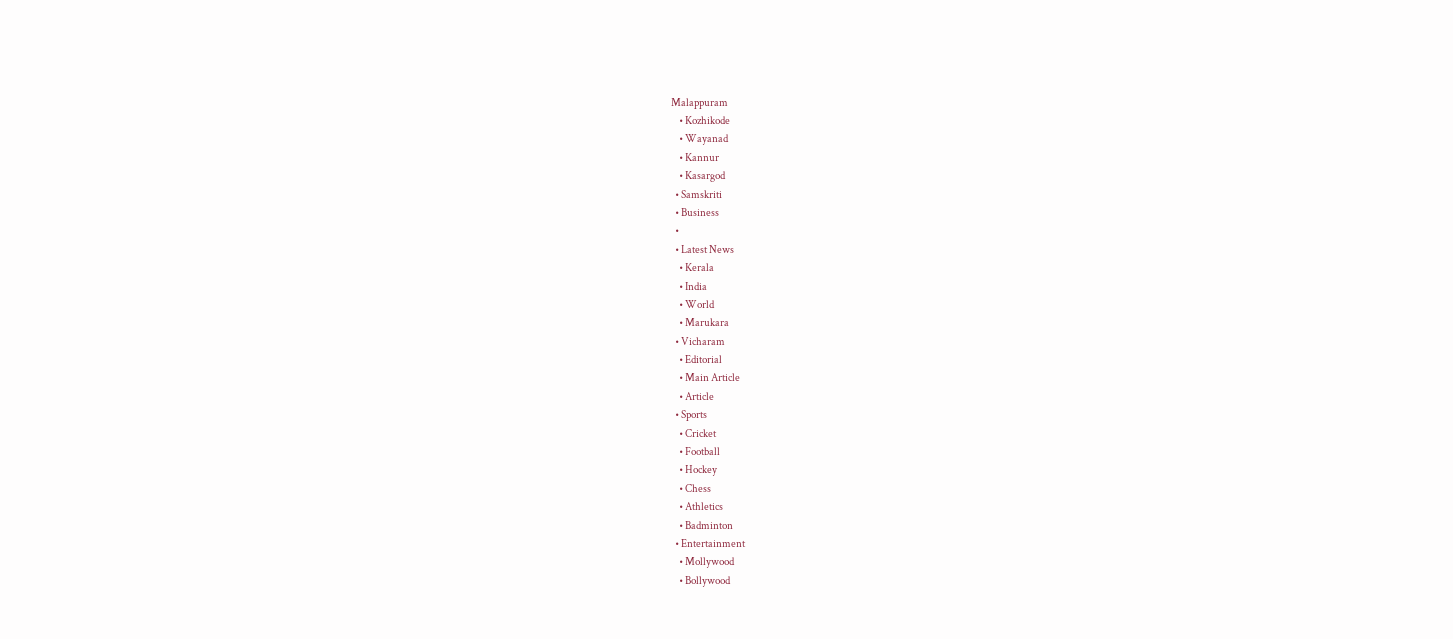Malappuram
    • Kozhikode
    • Wayanad
    • Kannur
    • Kasargod
  • Samskriti
  • Business
  •
  • Latest News
    • Kerala
    • India
    • World
    • Marukara
  • Vicharam
    • Editorial
    • Main Article
    • Article
  • Sports
    • Cricket
    • Football
    • Hockey
    • Chess
    • Athletics
    • Badminton
  • Entertainment
    • Mollywood
    • Bollywood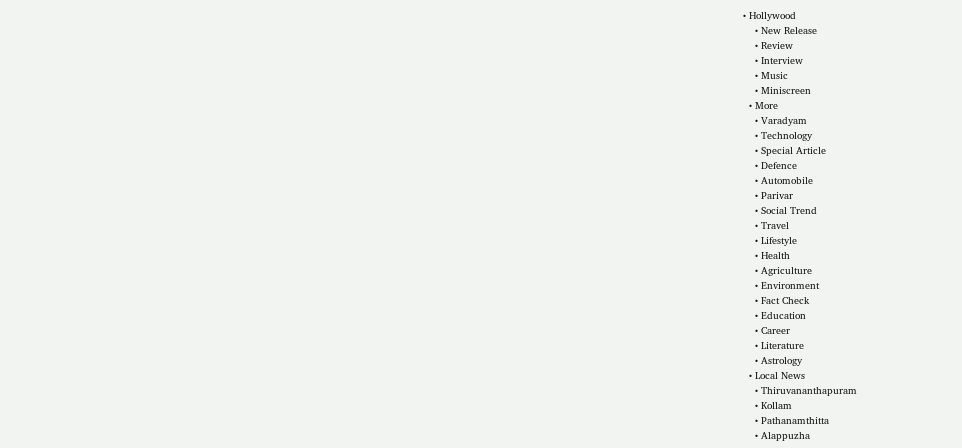• Hollywood
    • New Release
    • Review
    • Interview
    • Music
    • Miniscreen
  • More
    • Varadyam
    • Technology
    • Special Article
    • Defence
    • Automobile
    • Parivar
    • Social Trend
    • Travel
    • Lifestyle
    • Health
    • Agriculture
    • Environment
    • Fact Check
    • Education
    • Career
    • Literature
    • Astrology
  • Local News
    • Thiruvananthapuram
    • Kollam
    • Pathanamthitta
    • Alappuzha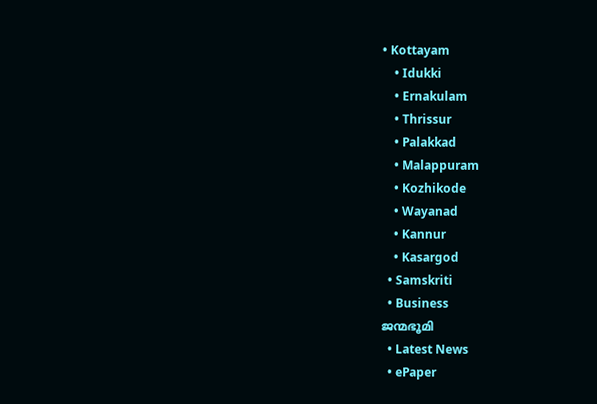• Kottayam
    • Idukki
    • Ernakulam
    • Thrissur
    • Palakkad
    • Malappuram
    • Kozhikode
    • Wayanad
    • Kannur
    • Kasargod
  • Samskriti
  • Business
ജന്മഭൂമി
  • Latest News
  • ePaper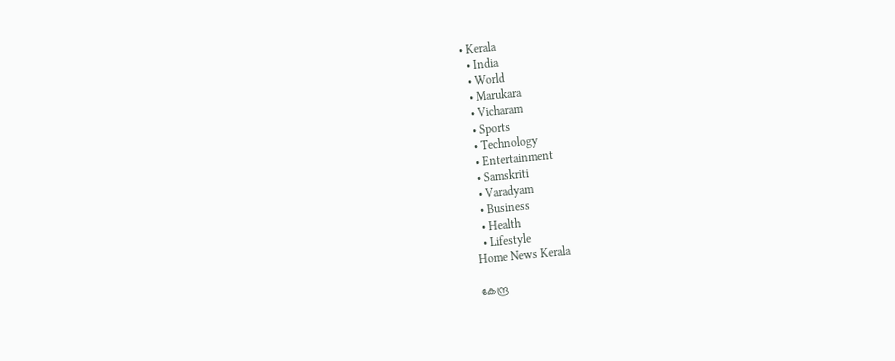• Kerala
  • India
  • World
  • Marukara
  • Vicharam
  • Sports
  • Technology
  • Entertainment
  • Samskriti
  • Varadyam
  • Business
  • Health
  • Lifestyle
Home News Kerala

കേന്ദ്ര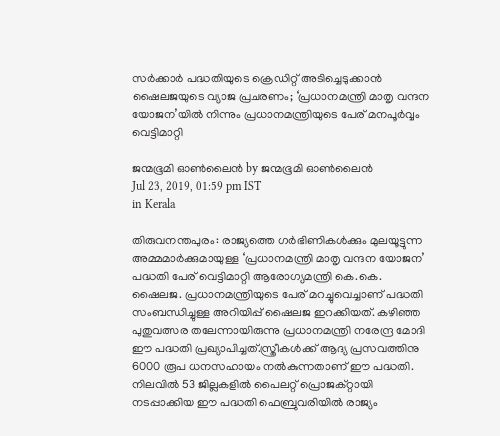സര്‍ക്കാര്‍ പദ്ധതിയുടെ ക്രെഡിറ്റ് അടിച്ചെടുക്കാന്‍ ഷൈലജയുടെ വ്യാജ പ്രചരണം; ‘പ്രധാനമന്ത്രി മാതൃ വന്ദന യോജന’യില്‍ നിന്നും പ്രധാനമന്ത്രിയുടെ പേര് മനപൂര്‍വ്വം വെട്ടിമാറ്റി

ജന്മഭൂമി ഓണ്‍ലൈന്‍ by ജന്മഭൂമി ഓണ്‍ലൈന്‍
Jul 23, 2019, 01:59 pm IST
in Kerala

തിരുവനന്തപുരം: രാജ്യത്തെ ഗര്‍ഭിണികള്‍ക്കും മുലയൂട്ടുന്ന അമ്മമാര്‍ക്കുമായുള്ള ‘പ്രധാനമന്ത്രി മാതൃ വന്ദന യോജന’ പദ്ധതി പേര് വെട്ടിമാറ്റി ആരോഗ്യമന്ത്രി കെ.കെ. ഷൈലജ. പ്രധാനമന്ത്രിയുടെ പേര് മറച്ചുവെച്ചാണ് പദ്ധതി സംബന്ധിച്ചുള്ള അറിയിപ്പ് ഷൈലജ ഇറക്കിയത്. കഴിഞ്ഞ പുതുവത്സര തലേന്നായിരുന്നു പ്രധാനമന്ത്രി നരേന്ദ്ര മോദി ഈ പദ്ധതി പ്രഖ്യാപിച്ചത്.സ്ത്രീകള്‍ക്ക് ആദ്യ പ്രസവത്തിനു 6000 രൂപ ധനസഹായം നല്‍കുന്നതാണ് ഈ പദ്ധതി. നിലവില്‍ 53 ജില്ലകളില്‍ പൈലറ്റ് പ്രൊജക്റ്റായി നടപ്പാക്കിയ ഈ പദ്ധതി ഫെബ്രുവരിയില്‍ രാജ്യം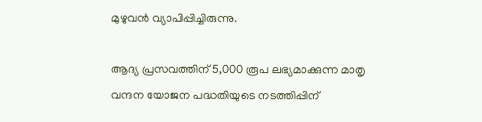മുഴുവന്‍ വ്യാപിപ്പിച്ചിരുന്നു.

ആദ്യ പ്രസവത്തിന് 5,000 രൂപ ലഭ്യമാക്കുന്ന മാതൃ വന്ദന യോജന പദ്ധതിയുടെ നടത്തിപ്പിന്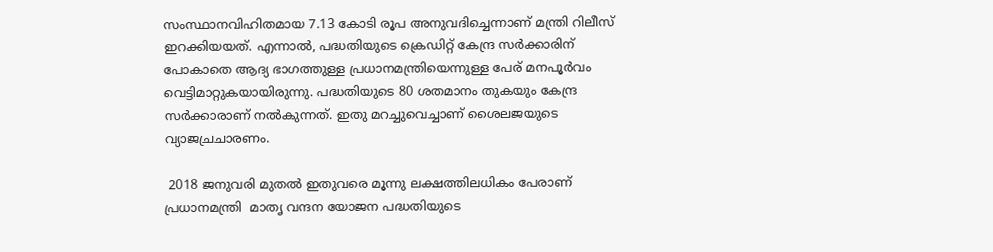സംസ്ഥാനവിഹിതമായ 7.13 കോടി രൂപ അനുവദിച്ചെന്നാണ് മന്ത്രി റിലീസ് ഇറക്കിയയത്. എന്നാല്‍, പദ്ധതിയുടെ ക്രെഡിറ്റ് കേന്ദ്ര സര്‍ക്കാരിന് പോകാതെ ആദ്യ ഭാഗത്തുള്ള പ്രധാനമന്ത്രിയെന്നുള്ള പേര് മനപൂര്‍വം വെട്ടിമാറ്റുകയായിരുന്നു. പദ്ധതിയുടെ 80 ശതമാനം തുകയും കേന്ദ്ര സര്‍ക്കാരാണ് നല്‍കുന്നത്. ഇതു മറച്ചുവെച്ചാണ് ശൈലജയുടെ വ്യാജച്രചാരണം.

 2018 ജനുവരി മുതല്‍ ഇതുവരെ മൂന്നു ലക്ഷത്തിലധികം പേരാണ് പ്രധാനമന്ത്രി  മാതൃ വന്ദന യോജന പദ്ധതിയുടെ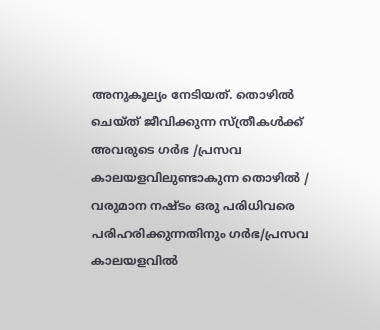അനുകൂല്യം നേടിയത്. തൊഴില്‍ ചെയ്ത് ജീവിക്കുന്ന സ്ത്രീകള്‍ക്ക് അവരുടെ ഗര്‍ഭ /പ്രസവ കാലയളവിലുണ്ടാകുന്ന തൊഴില്‍ / വരുമാന നഷ്ടം ഒരു പരിധിവരെ പരിഹരിക്കുന്നതിനും ഗര്‍ഭ/പ്രസവ കാലയളവില്‍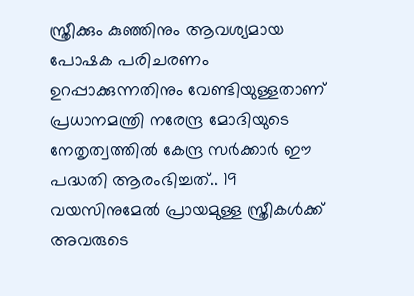സ്ത്രീക്കും കുഞ്ഞിനും ആവശ്യമായ പോഷക പരിചരണം ഉറപ്പാക്കുന്നതിനും വേണ്ടിയുള്ളതാണ് പ്രധാനമന്ത്രി നരേന്ദ്ര മോദിയുടെ നേതൃത്വത്തില്‍ കേന്ദ്ര സര്‍ക്കാര്‍ ഈ പദ്ധതി ആരംഭിച്ചത്.. 19 വയസിനുമേല്‍ പ്രായമുള്ള സ്ത്രീകള്‍ക്ക് അവരുടെ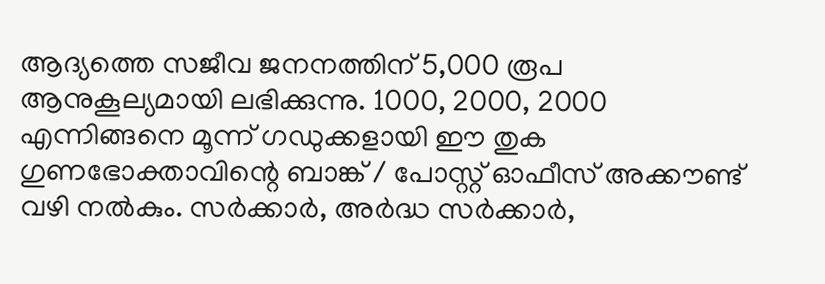ആദ്യത്തെ സജീവ ജനനത്തിന് 5,000 രൂപ ആനുകൂല്യമായി ലഭിക്കുന്നു. 1000, 2000, 2000 എന്നിങ്ങനെ മൂന്ന് ഗഡുക്കളായി ഈ തുക ഗുണഭോക്താവിന്റെ ബാങ്ക് / പോസ്റ്റ് ഓഫീസ് അക്കൗണ്ട് വഴി നല്‍കും. സര്‍ക്കാര്‍, അര്‍ദ്ധ സര്‍ക്കാര്‍,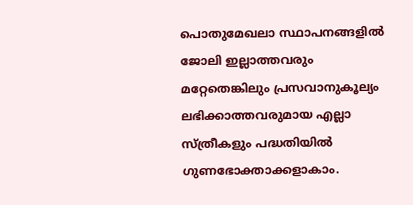പൊതുമേഖലാ സ്ഥാപനങ്ങളില്‍ ജോലി ഇല്ലാത്തവരും മറ്റേതെങ്കിലും പ്രസവാനുകൂല്യം ലഭിക്കാത്തവരുമായ എല്ലാ സ്ത്രീകളും പദ്ധതിയില്‍ ഗുണഭോക്താക്കളാകാം.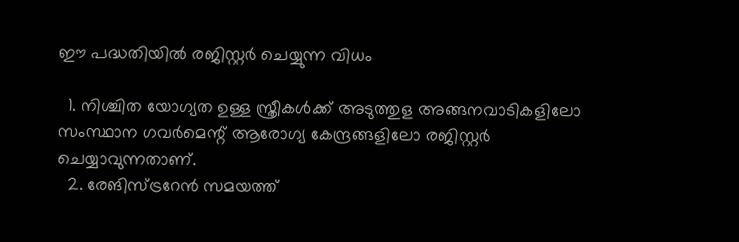ഈ പദ്ധതിയില്‍ രജിസ്റ്റര്‍ ചെയ്യുന്ന വിധം

  1. നിശ്ചിത യോഗ്യത ഉള്ള സ്ത്രീകള്‍ക്ക് അടുത്തുള അങ്ങനവാടികളിലോ സംസ്ഥാന ഗവര്‍മെന്റ് ആരോഗ്യ കേന്ദ്രങ്ങളിലോ രജിസ്റ്റര്‍ ചെയ്യാവുന്നതാണ്.
  2. രേങിസ്ട്രറേന്‍ സമയത്ത്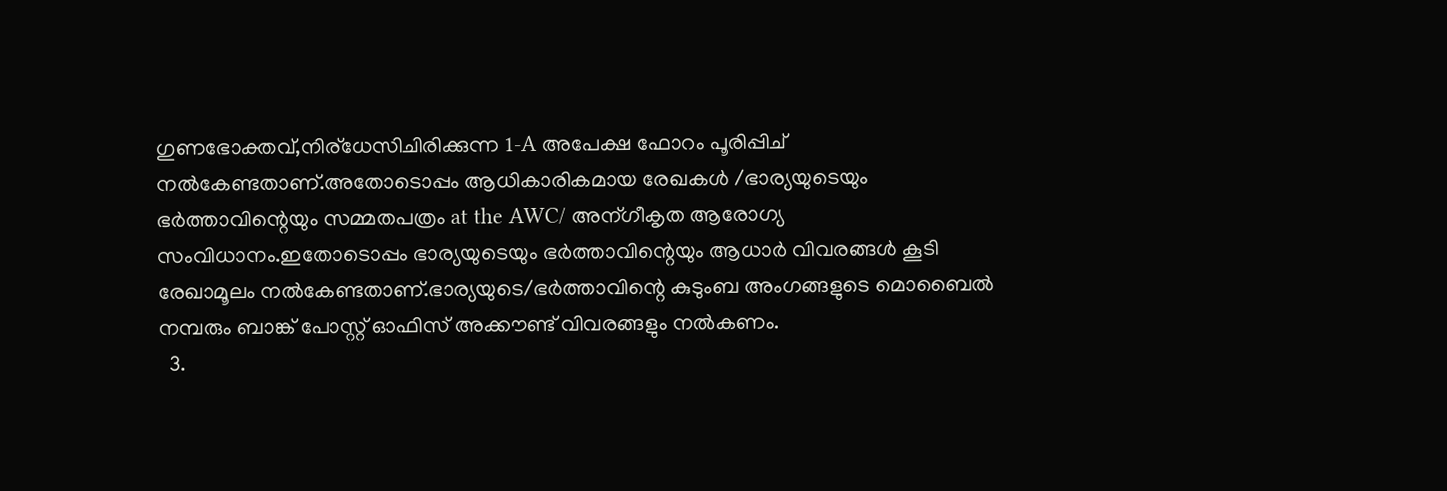ഗുണഭോക്തവ്,നിര്ധേസിചിരിക്കുന്ന 1-A അപേക്ഷ ഫോറം പൂരിപ്പിച് നല്‍കേണ്ടതാണ്.അതോടൊപ്പം ആധികാരികമായ രേഖകള്‍ /ഭാര്യയുടെയും ഭര്‍ത്താവിന്റെയും സമ്മതപത്രം at the AWC/ അന്ഗീകൃത ആരോഗ്യ സംവിധാനം.ഇതോടൊപ്പം ഭാര്യയുടെയും ഭര്‍ത്താവിന്റെയും ആധാര്‍ വിവരങ്ങള്‍ കൂടി രേഖാമൂലം നല്‍കേണ്ടതാണ്.ഭാര്യയുടെ/ഭര്‍ത്താവിന്റെ കുടുംബ അംഗങ്ങളുടെ മൊബൈല്‍ നമ്പരും ബാങ്ക് പോസ്റ്റ്‌ ഓഫിസ് അക്കൗണ്ട്‌ വിവരങ്ങളും നല്‍കണം.
  3.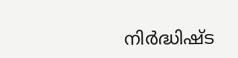നിര്‍ദ്ധിഷ്ട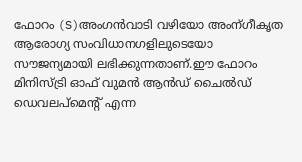ഫോറം (S)അംഗന്‍വാടി വഴിയോ അംന്ഗീകൃത ആരോഗ്യ സംവിധാനഗളിലുടെയോ സൗജന്യമായി ലഭിക്കുന്നതാണ്.ഈ ഫോറം മിനിസ്ട്രി ഓഫ് വുമന്‍ ആന്‍ഡ്‌ ചൈല്‍ഡ് ഡെവലപ്മെന്റ് എന്ന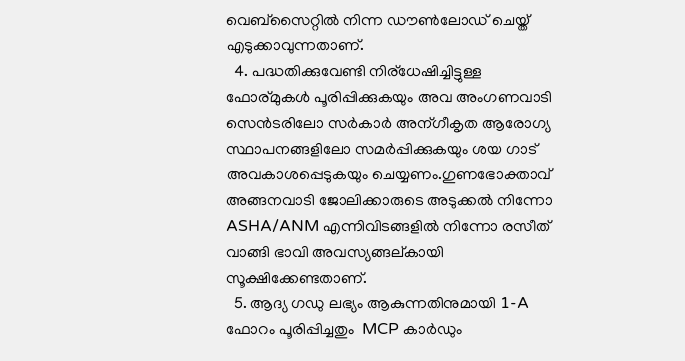വെബ്‌സൈറ്റില്‍ നിന്ന ഡൗണ്‍ലോഡ് ചെയ്ത് എടുക്കാവുന്നതാണ്.
  4. പദ്ധതിക്കുവേണ്ടി നിര്ധേഷിച്ചിട്ടുള്ള ഫോര്മുകള്‍ പൂരിപ്പിക്കുകയും അവ അംഗണവാടി സെന്‍ടരിലോ സര്‍കാര്‍ അന്ഗീകൃത ആരോഗ്യ സ്ഥാപനങ്ങളിലോ സമര്‍പ്പിക്കുകയും ശയ ഗാട് അവകാശപ്പെടുകയും ചെയ്യണം.ഗുണഭോക്താവ് അങ്ങനവാടി ജോലിക്കാരുടെ അടുക്കല്‍ നിന്നോ ASHA/ANM എന്നിവിടങ്ങളില്‍ നിന്നോ രസീത് വാങ്ങി ഭാവി അവസ്യങ്ങല്കായി സൂക്ഷിക്കേണ്ടതാണ്.
  5. ആദ്യ ഗഡു ലഭ്യം ആകുന്നതിനുമായി 1-A ഫോറം പൂരിപ്പിച്ചതും  MCP കാര്‍ഡും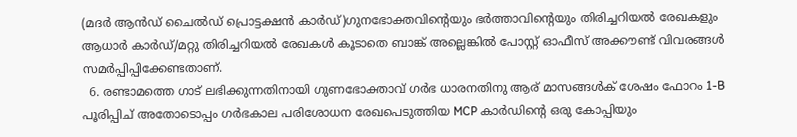(മദര്‍ ആന്‍ഡ് ചൈല്‍ഡ് പ്രൊട്ടക്ഷന്‍ കാര്‍ഡ്‌)ഗുനഭോക്തവിന്റെയും ഭര്‍ത്താവിന്റെയും തിരിച്ചറിയല്‍ രേഖകളും ആധാര്‍ കാര്‍ഡ്‌/മറ്റു തിരിച്ചറിയല്‍ രേഖകള്‍ കൂടാതെ ബാങ്ക് അല്ലെങ്കില്‍ പോസ്റ്റ്‌ ഓഫീസ് അക്കൗണ്ട്‌ വിവരങ്ങള്‍ സമര്‍പ്പിപ്പിക്കേണ്ടതാണ്.
  6. രണ്ടാമത്തെ ഗാട് ലഭിക്കുന്നതിനായി ഗുണഭോക്താവ് ഗര്‍ഭ ധാരനതിനു ആര് മാസങ്ങള്‍ക് ശേഷം ഫോറം 1-B പൂരിപ്പിച് അതോടൊപ്പം ഗര്‍ഭകാല പരിശോധന രേഖപെടുത്തിയ MCP കാര്‍ഡിന്റെ ഒരു കോപ്പിയും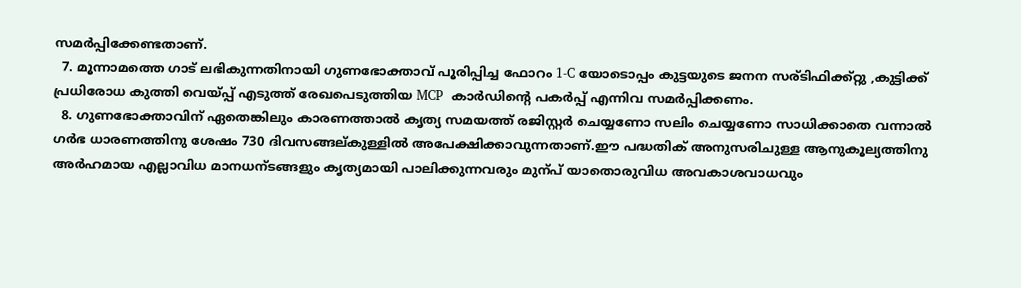സമര്‍പ്പിക്കേണ്ടതാണ്.
  7. മൂന്നാമത്തെ ഗാട് ലഭികുന്നതിനായി ഗുണഭോക്താവ് പൂരിപ്പിച്ച ഫോറം 1-C യോടൊപ്പം കുട്ടയുടെ ജനന സര്ടിഫിക്ക്റ്റു ,കുട്ടിക്ക് പ്രധിരോധ കുത്തി വെയ്‌പ്പ് എടുത്ത് രേഖപെടുത്തിയ MCP  കാര്‍ഡിന്റെ പകര്‍പ്പ് എന്നിവ സമര്‍പ്പിക്കണം.
  8. ഗുണഭോക്താവിന് ഏതെങ്കിലും കാരണത്താല്‍ കൃത്യ സമയത്ത് രജിസ്റ്റര്‍ ചെയ്യണോ സലിം ചെയ്യണോ സാധിക്കാതെ വന്നാല്‍ ഗര്‍ഭ ധാരണത്തിനു ശേഷം 730 ദിവസങ്ങല്കുള്ളില്‍ അപേക്ഷിക്കാവുന്നതാണ്.ഈ പദ്ധതിക് അനുസരിചുള്ള ആനുകൂല്യത്തിനു അര്‍ഹമായ എല്ലാവിധ മാനധന്ടങ്ങളും കൃത്യമായി പാലിക്കുന്നവരും മുന്പ് യാതൊരുവിധ അവകാശവാധവും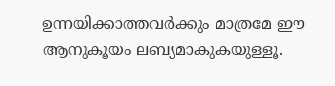ഉന്നയിക്കാത്തവര്‍ക്കും മാത്രമേ ഈ ആനുകൂയം ലബ്യമാകുകയുള്ളൂ.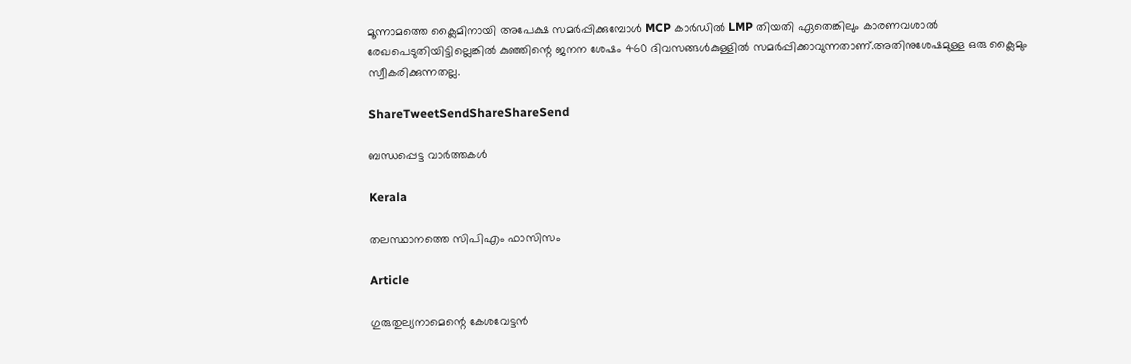മൂന്നാമത്തെ ക്ലൈമിനായി അപേക്ഷ സമര്‍പ്പിക്കുമ്പോള്‍ MCP കാര്‍ഡില്‍ LMP തിയതി ഏതെങ്കിലും കാരണവശാല്‍ രേഖപെടുതിയിട്ടില്ലെങ്കില്‍ കുഞ്ഞിന്റെ ജനന ശേഷം 460 ദിവസങ്ങള്‍കുള്ളില്‍ സമര്‍പ്പിക്കാവുന്നതാണ്.അതിനുശേഷമുള്ള ഒരു ക്ലൈമും സ്വീകരിക്കുന്നതല്ല.

ShareTweetSendShareShareSend

ബന്ധപ്പെട്ട വാര്‍ത്തകള്‍

Kerala

തലസ്ഥാനത്തെ സിപിഎം ഫാസിസം

Article

ഗുരുതുല്യനാമെന്റെ കേശവേട്ടന്‍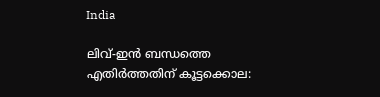India

ലിവ്-ഇൻ ബന്ധത്തെ എതിർത്തതിന് കൂട്ടക്കൊല: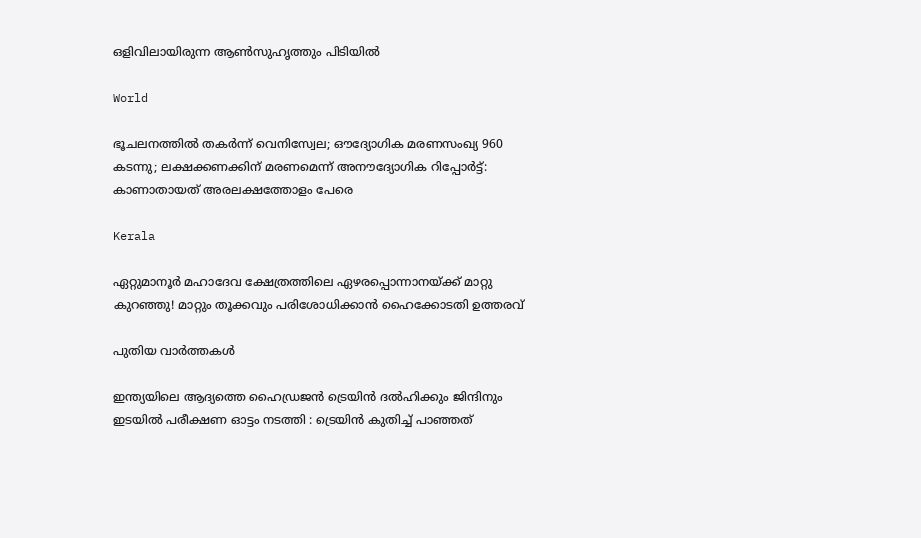ഒളിവിലായിരുന്ന ആണ്‍സുഹൃത്തും പിടിയിൽ

World

ഭൂചലനത്തിൽ തകർന്ന് വെനിസ്വേല; ഔദ്യോഗിക മരണസംഖ്യ 960 കടന്നു; ലക്ഷക്കണക്കിന് മരണമെന്ന് അനൗദ്യോഗിക റിപ്പോർട്ട്: കാണാതായത് അരലക്ഷത്തോളം പേരെ

Kerala

ഏറ്റുമാനൂർ മഹാദേവ ക്ഷേത്രത്തിലെ ഏഴരപ്പൊന്നാനയ്‌ക്ക് മാറ്റു കുറഞ്ഞു! മാറ്റും തൂക്കവും പരിശോധിക്കാൻ ഹൈക്കോടതി ഉത്തരവ്

പുതിയ വാര്‍ത്തകള്‍

ഇന്ത്യയിലെ ആദ്യത്തെ ഹൈഡ്രജൻ ട്രെയിൻ ദൽഹിക്കും ജിന്ദിനും ഇടയിൽ പരീക്ഷണ ഓട്ടം നടത്തി : ട്രെയിൻ കുതിച്ച് പാഞ്ഞത്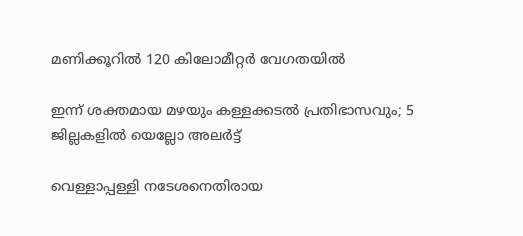മണിക്കൂറിൽ 120 കിലോമീറ്റർ വേഗതയിൽ

ഇന്ന് ശക്തമായ മഴയും കള്ളക്കടൽ പ്രതിഭാസവും; 5 ജില്ലകളിൽ യെല്ലോ അലർട്ട്

വെള്ളാപ്പള്ളി നടേശനെതിരായ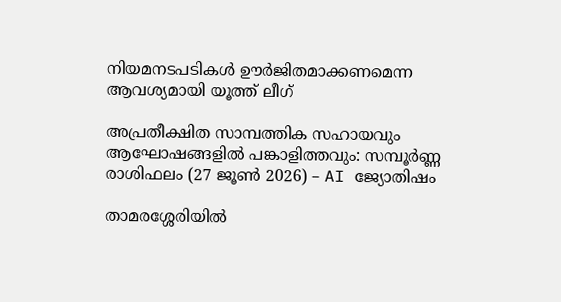നിയമനടപടികള്‍ ഊര്‍ജിതമാക്കണമെന്ന ആവശ്യമായി യൂത്ത് ലീഗ്

അപ്രതീക്ഷിത സാമ്പത്തിക സഹായവും ആഘോഷങ്ങളിൽ പങ്കാളിത്തവും: സമ്പൂർണ്ണ രാശിഫലം (27 ജൂൺ 2026) – AI ജ്യോതിഷം

താമരശ്ശേരിയില്‍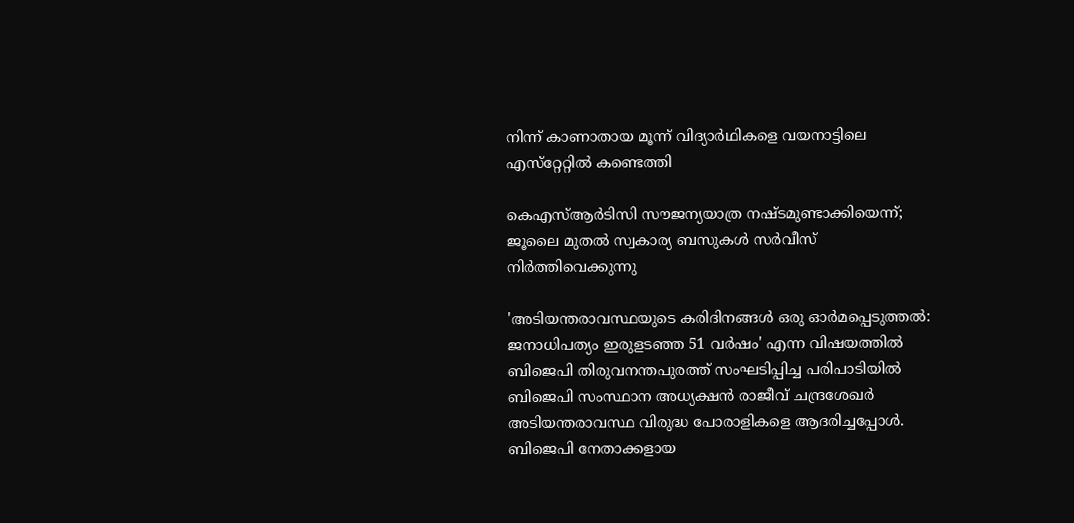നിന്ന് കാണാതായ മൂന്ന് വിദ്യാര്‍ഥികളെ വയനാട്ടിലെ എസ്‌റ്റേറ്റില്‍ കണ്ടെത്തി

കെഎസ്ആര്‍ടിസി സൗജന്യയാത്ര നഷ്ടമുണ്ടാക്കിയെന്ന്; ജൂലൈ മുതല്‍ സ്വകാര്യ ബസുകള്‍ സര്‍വീസ് നിര്‍ത്തിവെക്കുന്നു

'അടിയന്തരാവസ്ഥയുടെ കരിദിനങ്ങള്‍ ഒരു ഓര്‍മപ്പെടുത്തല്‍: ജനാധിപത്യം ഇരുളടഞ്ഞ 51 വര്‍ഷം' എന്ന വിഷയത്തില്‍ ബിജെപി തിരുവനന്തപുരത്ത് സംഘടിപ്പിച്ച പരിപാടിയില്‍ ബിജെപി സംസ്ഥാന അധ്യക്ഷന്‍ രാജീവ് ചന്ദ്രശേഖര്‍ അടിയന്തരാവസ്ഥ വിരുദ്ധ പോരാളികളെ ആദരിച്ചപ്പോള്‍. ബിജെപി നേതാക്കളായ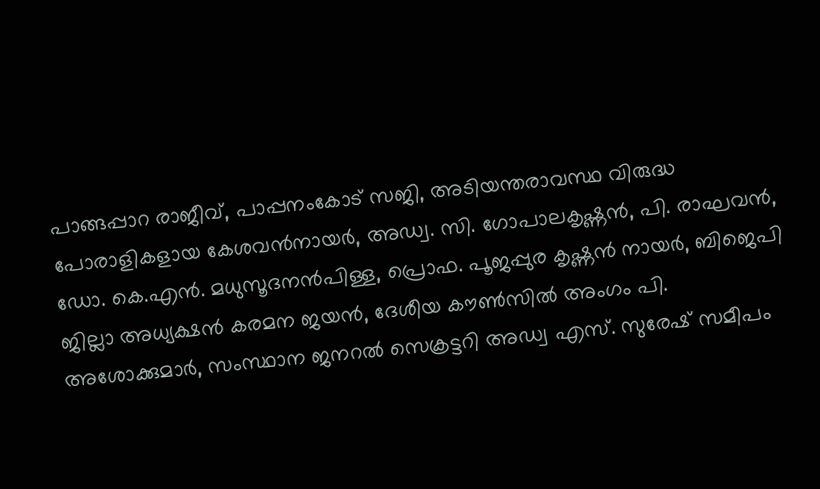പാങ്ങപ്പാറ രാജീവ്, പാപ്പനംകോട് സജി, അടിയന്തരാവസ്ഥ വിരുദ്ധ പോരാളികളായ കേശവന്‍നായര്‍, അഡ്വ. സി. ഗോപാലകൃഷ്ണന്‍, പി. രാഘവന്‍, ഡോ. കെ.എന്‍. മധുസൂദനന്‍പിള്ള, പ്രൊഫ. പൂജപ്പുര കൃഷ്ണന്‍ നായര്‍, ബിജെപി ജില്ലാ അധ്യക്ഷന്‍ കരമന ജയന്‍, ദേശീയ കൗണ്‍സില്‍ അംഗം പി. അശോക്കുമാര്‍, സംസ്ഥാന ജനറല്‍ സെക്രട്ടറി അഡ്വ എസ്. സുരേഷ് സമീപം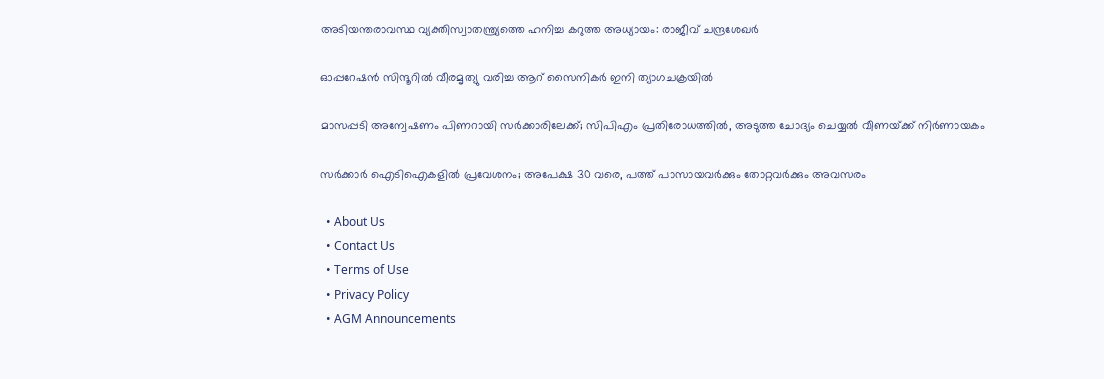അടിയന്തരാവസ്ഥ വ്യക്തിസ്വാതന്ത്ര്യത്തെ ഹനിച്ച കറുത്ത അധ്യായം: രാജീവ് ചന്ദ്രശേഖര്‍

ഓപ്പറേഷന്‍ സിന്ദൂറില്‍ വീരമൃത്യു വരിച്ച ആറ് സൈനികര്‍ ഇനി ത്യാഗചക്രയില്‍

മാസപ്പടി അന്വേഷണം പിണറായി സര്‍ക്കാരിലേക്ക്; സിപിഎം പ്രതിരോധത്തില്‍, അടുത്ത ചോദ്യം ചെയ്യല്‍ വീണയ്‌ക്ക് നിര്‍ണായകം

സര്‍ക്കാര്‍ ഐടിഐകളില്‍ പ്രവേശനം; അപേക്ഷ 30 വരെ, പത്ത് പാസായവര്‍ക്കും തോറ്റവര്‍ക്കും അവസരം

  • About Us
  • Contact Us
  • Terms of Use
  • Privacy Policy
  • AGM Announcements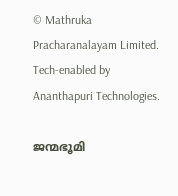© Mathruka Pracharanalayam Limited.
Tech-enabled by Ananthapuri Technologies.

ജന്മഭൂമി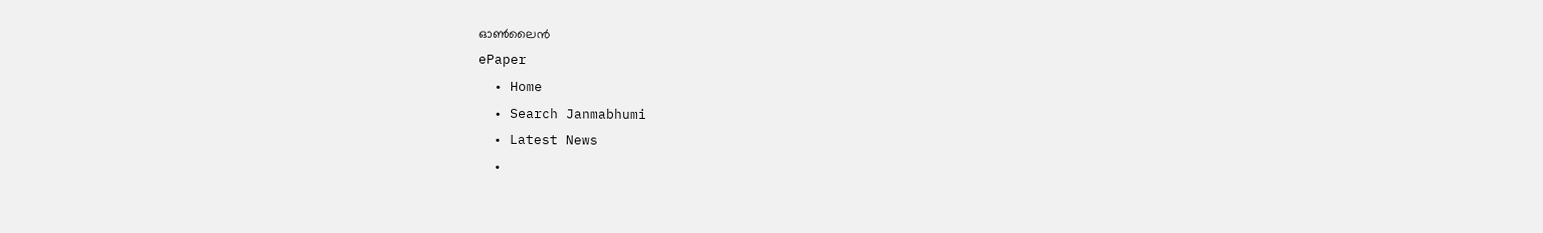ഓണ്‍ലൈന്‍
ePaper
  • Home
  • Search Janmabhumi
  • Latest News
  •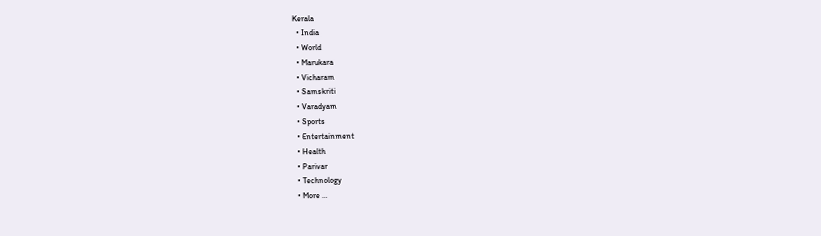Kerala
  • India
  • World
  • Marukara
  • Vicharam
  • Samskriti
  • Varadyam
  • Sports
  • Entertainment
  • Health
  • Parivar
  • Technology
  • More …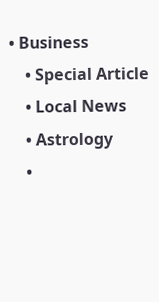• Business
    • Special Article
    • Local News
    • Astrology
    •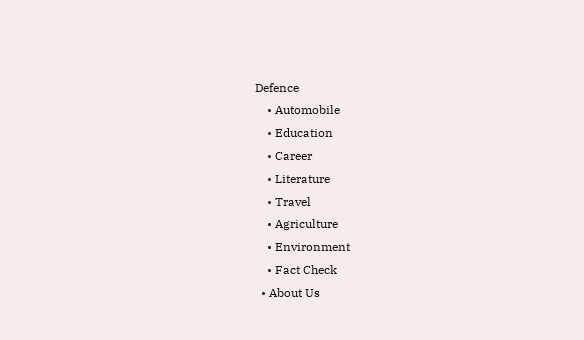Defence
    • Automobile
    • Education
    • Career
    • Literature
    • Travel
    • Agriculture
    • Environment
    • Fact Check
  • About Us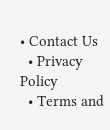• Contact Us
  • Privacy Policy
  • Terms and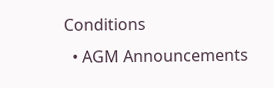Conditions
  • AGM Announcements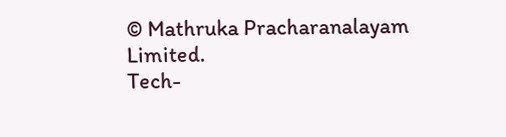© Mathruka Pracharanalayam Limited.
Tech-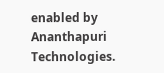enabled by Ananthapuri Technologies.